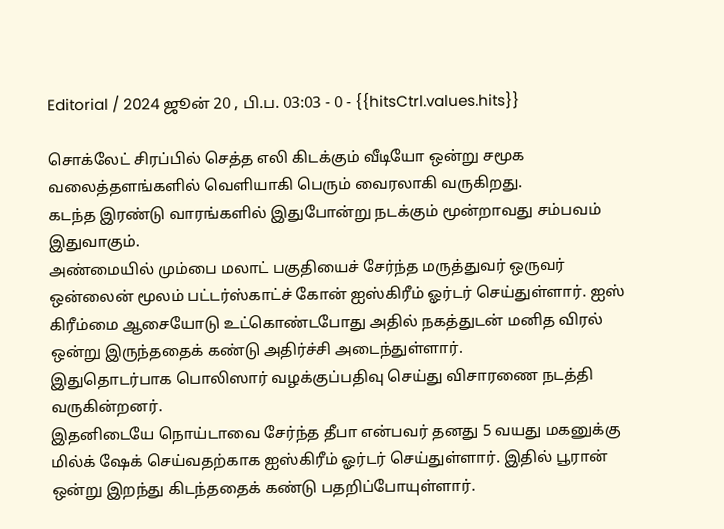Editorial / 2024 ஜூன் 20 , பி.ப. 03:03 - 0 - {{hitsCtrl.values.hits}}

சொக்லேட் சிரப்பில் செத்த எலி கிடக்கும் வீடியோ ஒன்று சமூக வலைத்தளங்களில் வெளியாகி பெரும் வைரலாகி வருகிறது.
கடந்த இரண்டு வாரங்களில் இதுபோன்று நடக்கும் மூன்றாவது சம்பவம் இதுவாகும்.
அண்மையில் மும்பை மலாட் பகுதியைச் சேர்ந்த மருத்துவர் ஒருவர் ஒன்லைன் மூலம் பட்டர்ஸ்காட்ச் கோன் ஐஸ்கிரீம் ஓர்டர் செய்துள்ளார். ஐஸ் கிரீம்மை ஆசையோடு உட்கொண்டபோது அதில் நகத்துடன் மனித விரல் ஒன்று இருந்ததைக் கண்டு அதிர்ச்சி அடைந்துள்ளார்.
இதுதொடர்பாக பொலிஸார் வழக்குப்பதிவு செய்து விசாரணை நடத்தி வருகின்றனர்.
இதனிடையே நொய்டாவை சேர்ந்த தீபா என்பவர் தனது 5 வயது மகனுக்கு மில்க் ஷேக் செய்வதற்காக ஐஸ்கிரீம் ஓர்டர் செய்துள்ளார். இதில் பூரான் ஒன்று இறந்து கிடந்ததைக் கண்டு பதறிப்போயுள்ளார்.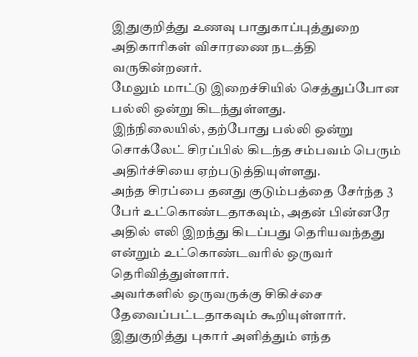இதுகுறித்து உணவு பாதுகாப்புத்துறை அதிகாரிகள் விசாரணை நடத்தி வருகின்றனர்.
மேலும் மாட்டு இறைச்சியில் செத்துப்போன பல்லி ஒன்று கிடந்துள்ளது.
இந்நிலையில், தற்போது பல்லி ஒன்று சொக்லேட் சிரப்பில் கிடந்த சம்பவம் பெரும் அதிர்ச்சியை ஏற்படுத்தியுள்ளது.
அந்த சிரப்பை தனது குடும்பத்தை சேர்ந்த 3 பேர் உட்கொண்டதாகவும், அதன் பின்னரே அதில் எலி இறந்து கிடப்பது தெரியவந்தது என்றும் உட்கொண்டவரில் ஒருவர் தெரிவித்துள்ளார்.
அவர்களில் ஒருவருக்கு சிகிச்சை தேவைப்பட்டதாகவும் கூறியுள்ளார்.
இதுகுறித்து புகார் அளித்தும் எந்த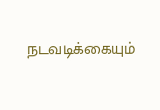நடவடிக்கையும்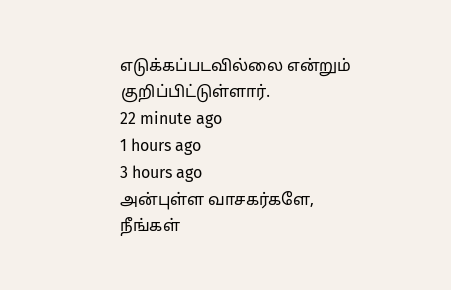எடுக்கப்படவில்லை என்றும் குறிப்பிட்டுள்ளார்.
22 minute ago
1 hours ago
3 hours ago
அன்புள்ள வாசகர்களே,
நீங்கள்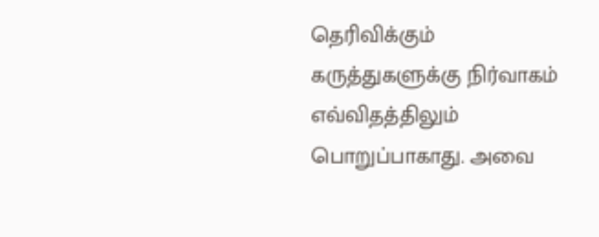தெரிவிக்கும் கருத்துகளுக்கு நிர்வாகம் எவ்விதத்திலும் பொறுப்பாகாது. அவை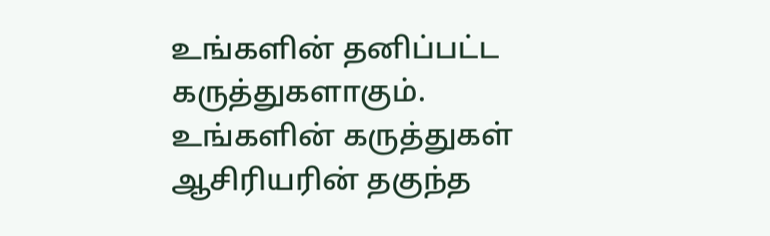உங்களின் தனிப்பட்ட கருத்துகளாகும். உங்களின் கருத்துகள் ஆசிரியரின் தகுந்த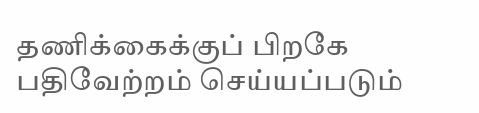தணிக்கைக்குப் பிறகே பதிவேற்றம் செய்யப்படும்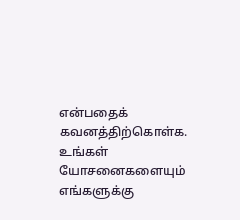என்பதைக் கவனத்திற்கொள்க. உங்கள் யோசனைகளையும் எங்களுக்கு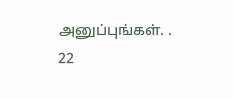அனுப்புங்கள். .
22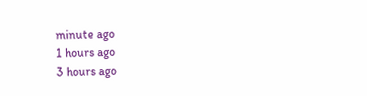minute ago
1 hours ago
3 hours ago